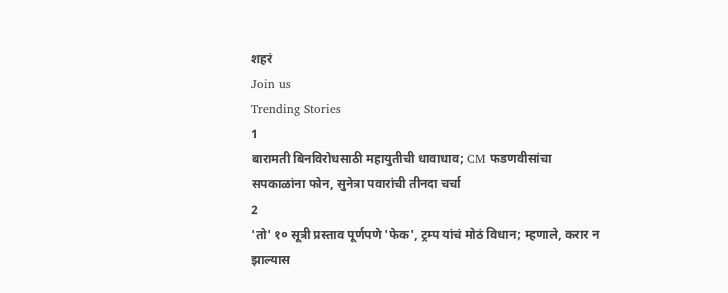शहरं
Join us
Trending Stories
1
बारामती बिनविरोधसाठी महायुतीची धावाधाव; CM फडणवीसांचा सपकाळांना फोन, सुनेत्रा पवारांची तीनदा चर्चा
2
'तो' १० सूत्री प्रस्ताव पूर्णपणे 'फेक', ट्रम्प यांचं मोठं विधान; म्हणाले, करार न झाल्यास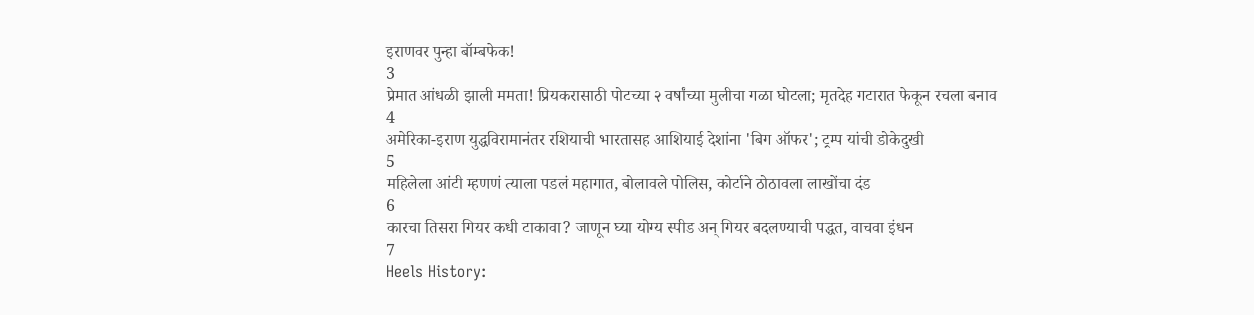इराणवर पुन्हा बॉम्बफेक!
3
प्रेमात आंधळी झाली ममता! प्रियकरासाठी पोटच्या २ वर्षांच्या मुलीचा गळा घोटला; मृतदेह गटारात फेकून रचला बनाव
4
अमेरिका-इराण युद्धविरामानंतर रशियाची भारतासह आशियाई देशांना 'बिग ऑफर'; ट्रम्प यांची डोकेदुखी
5
महिलेला आंटी म्हणणं त्याला पडलं महागात, बोलावले पोलिस, कोर्टाने ठोठावला लाखोंचा दंड
6
कारचा तिसरा गियर कधी टाकावा? जाणून घ्या योग्य स्पीड अन् गियर बदलण्याची पद्धत, वाचवा इंधन
7
Heels History: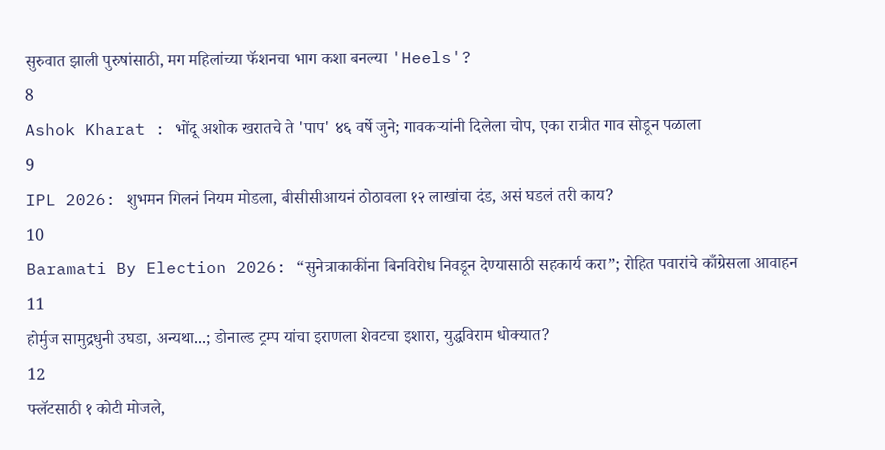सुरुवात झाली पुरुषांसाठी, मग महिलांच्या फॅशनचा भाग कशा बनल्या 'Heels'?
8
Ashok Kharat : भोंदू अशोक खरातचे ते 'पाप' ४६ वर्षे जुने; गावकऱ्यांनी दिलेला चोप, एका रात्रीत गाव सोडून पळाला
9
IPL 2026: शुभमन गिलनं नियम मोडला, बीसीसीआयनं ठोठावला १२ लाखांचा दंड, असं घडलं तरी काय?
10
Baramati By Election 2026: “सुनेत्राकाकींना बिनविरोध निवडून देण्यासाठी सहकार्य करा”; रोहित पवारांचे काँग्रेसला आवाहन
11
होर्मुज सामुद्रधुनी उघडा, अन्यथा...; डोनाल्ड ट्रम्प यांचा इराणला शेवटचा इशारा, युद्धविराम धोक्यात?
12
फ्लॅटसाठी १ कोटी मोजले,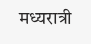मध्यरात्री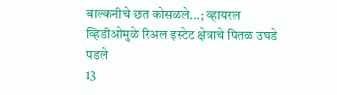बाल्कनीचे छत कोसळले...; व्हायरल व्हिडीओमुळे रिअल इस्टेट क्षेत्राचे पितळ उघडे पडले
13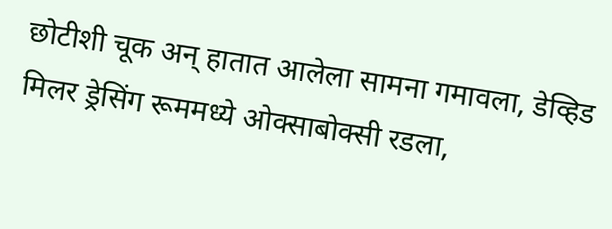छोटीशी चूक अन् हातात आलेला सामना गमावला, डेव्हिड मिलर ड्रेसिंग रूममध्ये ओक्साबोक्सी रडला,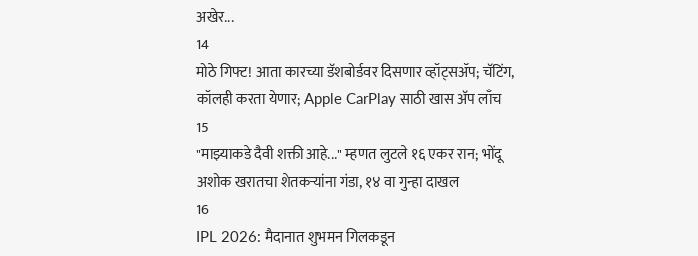अखेर...
14
मोठे गिफ्ट! आता कारच्या डॅशबोर्डवर दिसणार व्हॉट्सॲप; चॅटिंग, कॉलही करता येणार; Apple CarPlay साठी खास अ‍ॅप लाँच
15
"माझ्याकडे दैवी शक्ती आहे..." म्हणत लुटले १६ एकर रान; भोंदू अशोक खरातचा शेतकऱ्यांना गंडा, १४ वा गुन्हा दाखल
16
IPL 2026: मैदानात शुभमन गिलकडून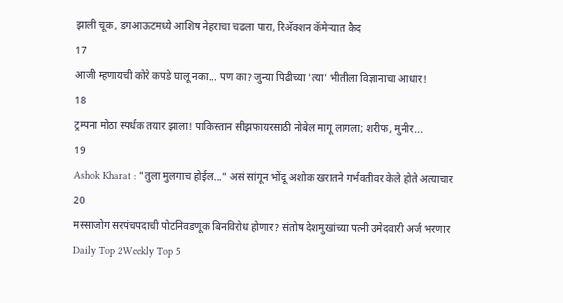झाली चूक, डगआऊटमध्ये आशिष नेहराचा चढला पारा, रिअ‍ॅक्शन कॅमेऱ्यात कैद
17
आजी म्हणायची कोरे कपडे घालू नका... पण का? जुन्या पिढीच्या 'त्या' भीतीला विज्ञानाचा आधार!
18
ट्रम्पना मोठा स्पर्धक तयार झाला! पाकिस्तान सीझफायरसाठी नोबेल मागू लागला; शरीफ, मुनीर...
19
Ashok Kharat : "तुला मुलगाच होईल..." असं सांगून भोंदू अशोक खरातने गर्भवतीवर केले होते अत्याचार
20
मस्साजोग सरपंचपदाची पोटनिवडणूक बिनविरोध होणार? संतोष देशमुखांच्या पत्नी उमेदवारी अर्ज भरणार
Daily Top 2Weekly Top 5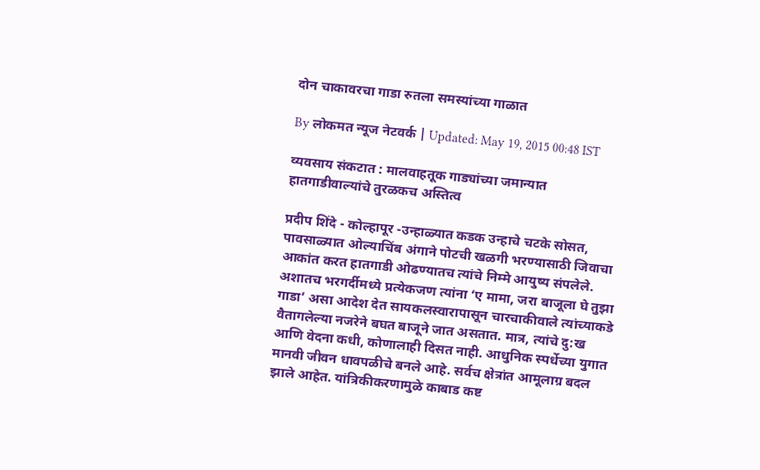दोन चाकावरचा गाडा रुतला समस्यांच्या गाळात

By लोकमत न्यूज नेटवर्क | Updated: May 19, 2015 00:48 IST

व्यवसाय संकटात : मालवाहतूक गाड्यांच्या जमान्यात हातगाडीवाल्यांचे तुरळकच अस्तित्व

प्रदीप शिंदे - कोल्हापूर -उन्हाळ्यात कडक उन्हाचे चटके सोसत, पावसाळ्यात ओल्याचिंब अंगाने पोटची खळगी भरण्यासाठी जिवाचा आकांत करत हातगाडी ओढण्यातच त्यांचे निम्मे आयुष्य संपलेले. अशातच भरगर्दीमध्ये प्रत्येकजण त्यांना ‘ए मामा, जरा बाजूला घे तुझा गाडा’ असा आदेश देत सायकलस्वारापासून चारचाकीवाले त्यांच्याकडे वैतागलेल्या नजरेने बघत बाजूने जात असतात. मात्र, त्यांचे दु:ख आणि वेदना कधी, कोणालाही दिसत नाही. आधुनिक स्पर्धेच्या युगात मानवी जीवन धावपळीचे बनले आहे. सर्वच क्षेत्रांत आमूलाग्र बदल झाले आहेत. यांत्रिकीकरणामुळे काबाड कष्ट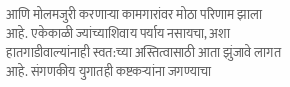आणि मोलमजुरी करणाऱ्या कामगारांवर मोठा परिणाम झाला आहे. एकेकाळी ज्यांच्याशिवाय पर्याय नसायचा, अशा हातगाडीवाल्यांनाही स्वत:च्या अस्तित्वासाठी आता झुंजावे लागत आहे. संगणकीय युगातही कष्टकऱ्यांना जगण्याचा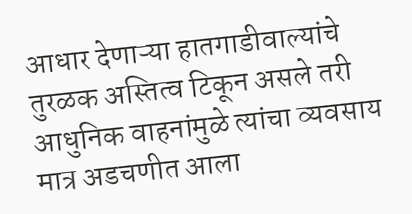आधार देणाऱ्या हातगाडीवाल्यांचे तुरळक अस्तित्व टिकून असले तरी आधुनिक वाहनांमुळे त्यांचा व्यवसाय मात्र अडचणीत आला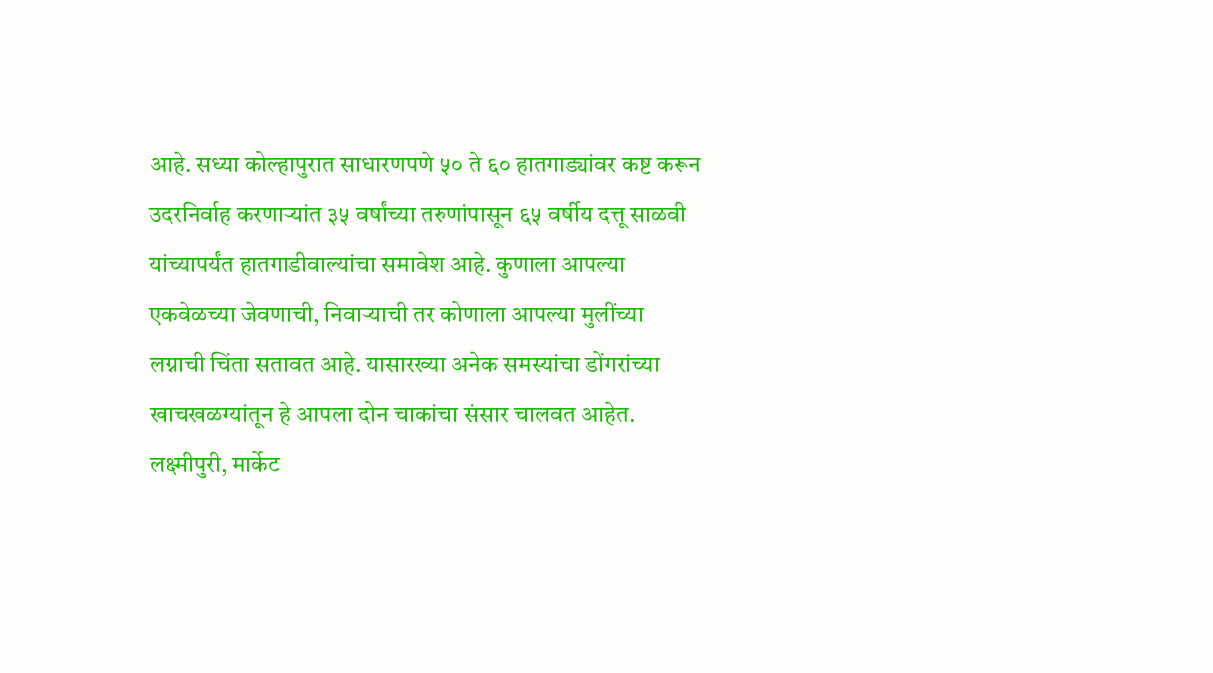आहे. सध्या कोल्हापुरात साधारणपणे ५० ते ६० हातगाड्यांवर कष्ट करून उदरनिर्वाह करणाऱ्यांत ३५ वर्षांच्या तरुणांपासून ६५ वर्षीय दत्तू साळवी यांच्यापर्यंत हातगाडीवाल्यांचा समावेश आहे. कुणाला आपल्या एकवेळच्या जेवणाची, निवाऱ्याची तर कोणाला आपल्या मुलींच्या लग्नाची चिंता सतावत आहे. यासारख्या अनेक समस्यांचा डोंगरांच्या खाचखळग्यांतून हे आपला दोन चाकांचा संसार चालवत आहेत. लक्ष्मीपुरी, मार्केट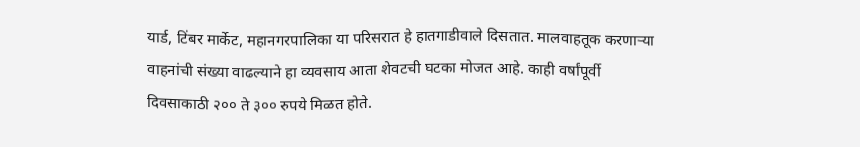यार्ड, टिंबर मार्केट, महानगरपालिका या परिसरात हे हातगाडीवाले दिसतात. मालवाहतूक करणाऱ्या वाहनांची संख्या वाढल्याने हा व्यवसाय आता शेवटची घटका मोजत आहे. काही वर्षांपूर्वी दिवसाकाठी २०० ते ३०० रुपये मिळत होते.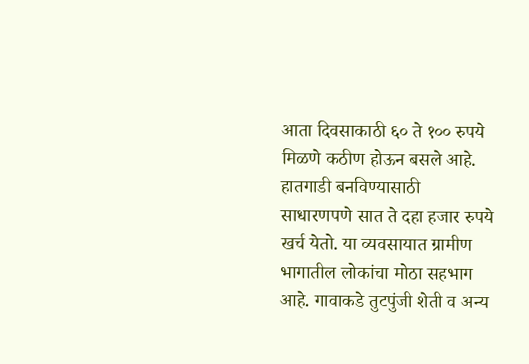आता दिवसाकाठी ६० ते १०० रुपये मिळणे कठीण होऊन बसले आहे. हातगाडी बनविण्यासाठी साधारणपणे सात ते दहा हजार रुपये खर्च येतो. या व्यवसायात ग्रामीण भागातील लोकांचा मोठा सहभाग आहे. गावाकडे तुटपुंजी शेती व अन्य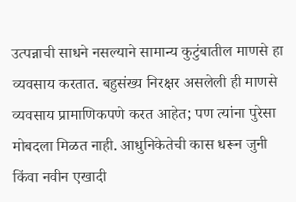उत्पन्नाची साधने नसल्याने सामान्य कुटुंबातील माणसे हा व्यवसाय करतात. बहुसंख्य निरक्षर असलेली ही माणसे व्यवसाय प्रामाणिकपणे करत आहेत; पण त्यांना पुरेसा मोबदला मिळत नाही. आधुनिकेतेची कास धरून जुनी किंवा नवीन एखादी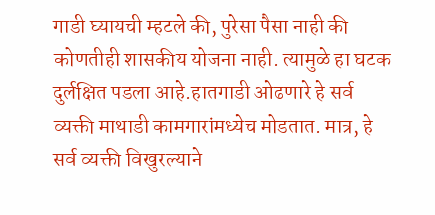गाडी घ्यायची म्हटले की, पुरेसा पैसा नाही की कोणतीही शासकीय योजना नाही. त्यामुळे हा घटक दुर्लक्षित पडला आहे.हातगाडी ओढणारे हे सर्व व्यक्ती माथाडी कामगारांमध्येच मोडतात. मात्र, हे सर्व व्यक्ती विखुरल्याने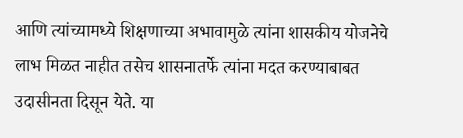आणि त्यांच्यामध्ये शिक्षणाच्या अभावामुळे त्यांना शासकीय योजनेचे लाभ मिळत नाहीत तसेच शासनातर्फे त्यांना मदत करण्याबाबत उदासीनता दिसून येते. या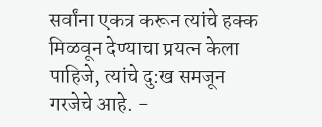सर्वांना एकत्र करून त्यांचे हक्क मिळवून देण्याचा प्रयत्न केला पाहिजे, त्यांचे दु:ख समजून गरजेचे आहे. -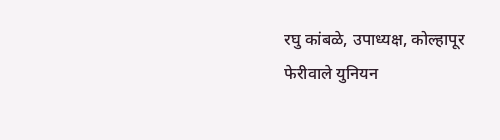रघु कांबळे, उपाध्यक्ष, कोल्हापूर फेरीवाले युनियन